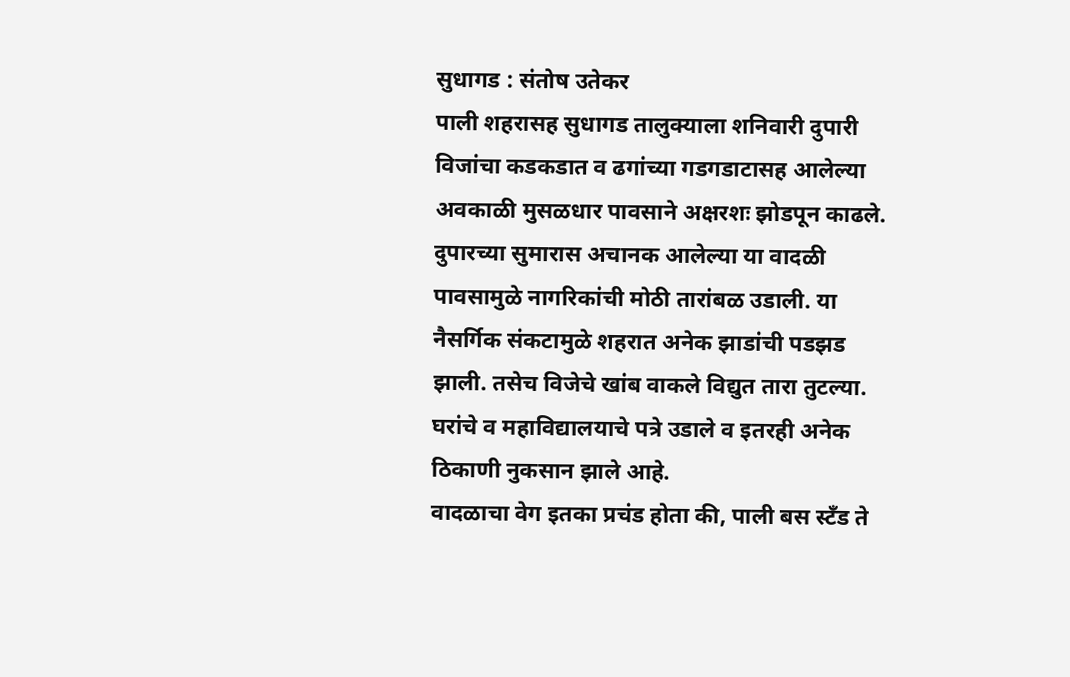सुधागड : संतोष उतेकर
पाली शहरासह सुधागड तालुक्याला शनिवारी दुपारी विजांचा कडकडात व ढगांच्या गडगडाटासह आलेल्या अवकाळी मुसळधार पावसाने अक्षरशः झोडपून काढले. दुपारच्या सुमारास अचानक आलेल्या या वादळी पावसामुळे नागरिकांची मोठी तारांबळ उडाली. या नैसर्गिक संकटामुळे शहरात अनेक झाडांची पडझड झाली. तसेच विजेचे खांब वाकले विद्युत तारा तुटल्या. घरांचे व महाविद्यालयाचे पत्रे उडाले व इतरही अनेक ठिकाणी नुकसान झाले आहे.
वादळाचा वेग इतका प्रचंड होता की, पाली बस स्टँड ते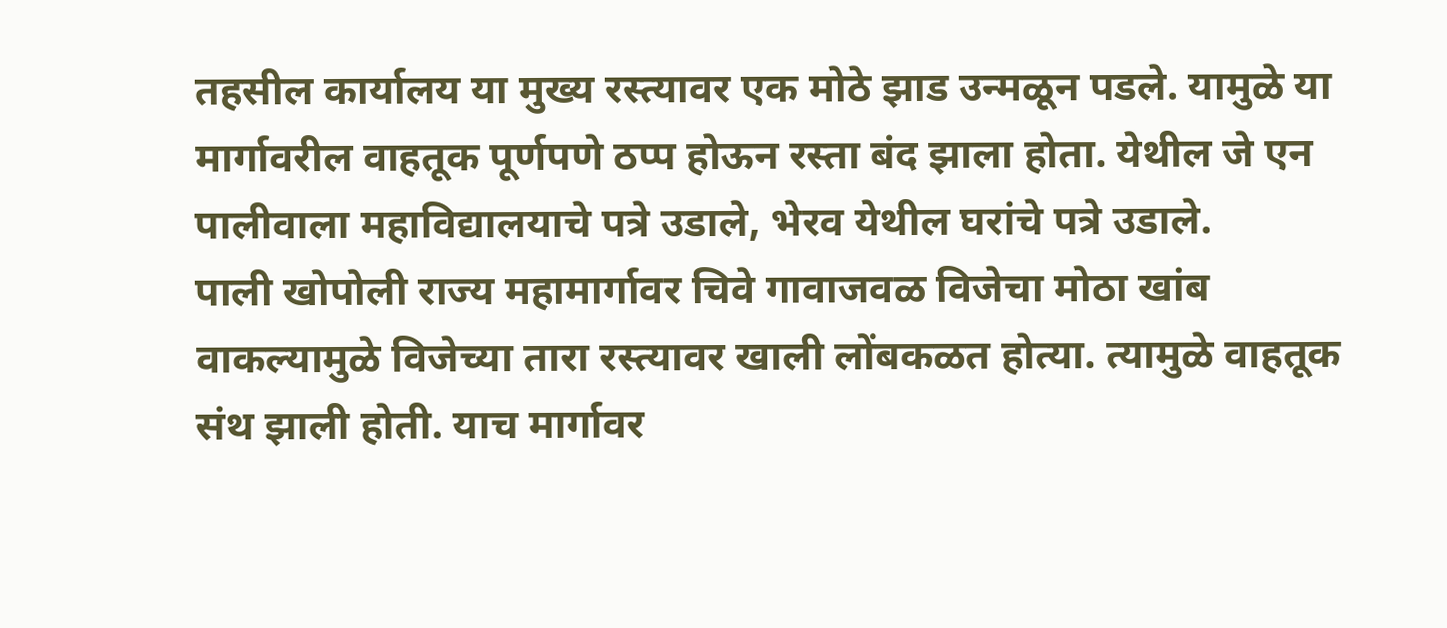तहसील कार्यालय या मुख्य रस्त्यावर एक मोठे झाड उन्मळून पडले. यामुळे या मार्गावरील वाहतूक पूर्णपणे ठप्प होऊन रस्ता बंद झाला होता. येथील जे एन पालीवाला महाविद्यालयाचे पत्रे उडाले, भेरव येथील घरांचे पत्रे उडाले.
पाली खोपोली राज्य महामार्गावर चिवे गावाजवळ विजेचा मोठा खांब वाकल्यामुळे विजेच्या तारा रस्त्यावर खाली लोंबकळत होत्या. त्यामुळे वाहतूक संथ झाली होती. याच मार्गावर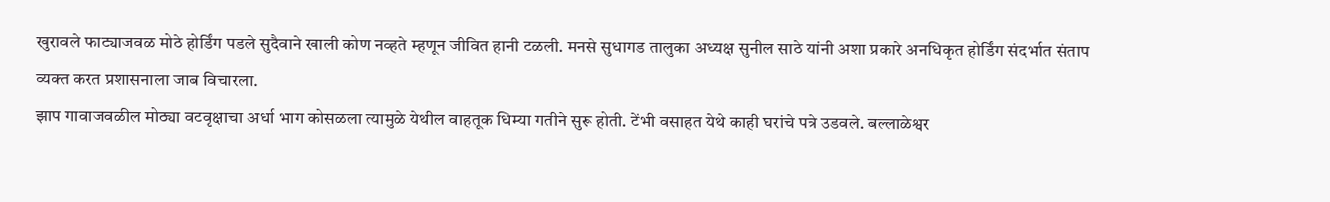खुरावले फाट्याजवळ मोठे होर्डिंग पडले सुदैवाने खाली कोण नव्हते म्हणून जीवित हानी टळली. मनसे सुधागड तालुका अध्यक्ष सुनील साठे यांनी अशा प्रकारे अनधिकृत होर्डिंग संदर्भात संताप व्यक्त करत प्रशासनाला जाब विचारला.
झाप गावाजवळील मोठ्या वटवृक्षाचा अर्धा भाग कोसळला त्यामुळे येथील वाहतूक धिम्या गतीने सुरू होती. टेंभी वसाहत येथे काही घरांचे पत्रे उडवले. बल्लाळेश्वर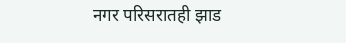नगर परिसरातही झाड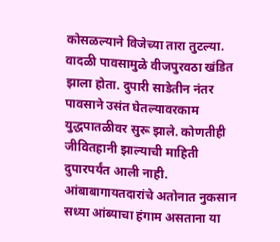कोसळल्याने विजेच्या तारा तुटल्या. वादळी पावसामुळे वीजपुरवठा खंडित झाला होता. दुपारी साडेतीन नंतर पावसाने उसंत घेतल्यावरकाम युद्धपातळीवर सुरू झाले. कोणतीही जीवितहानी झाल्याची माहिती दुपारपर्यंत आली नाही.
आंबाबागायतदारांचे अतोनात नुकसान
सध्या आंब्याचा हंगाम असताना या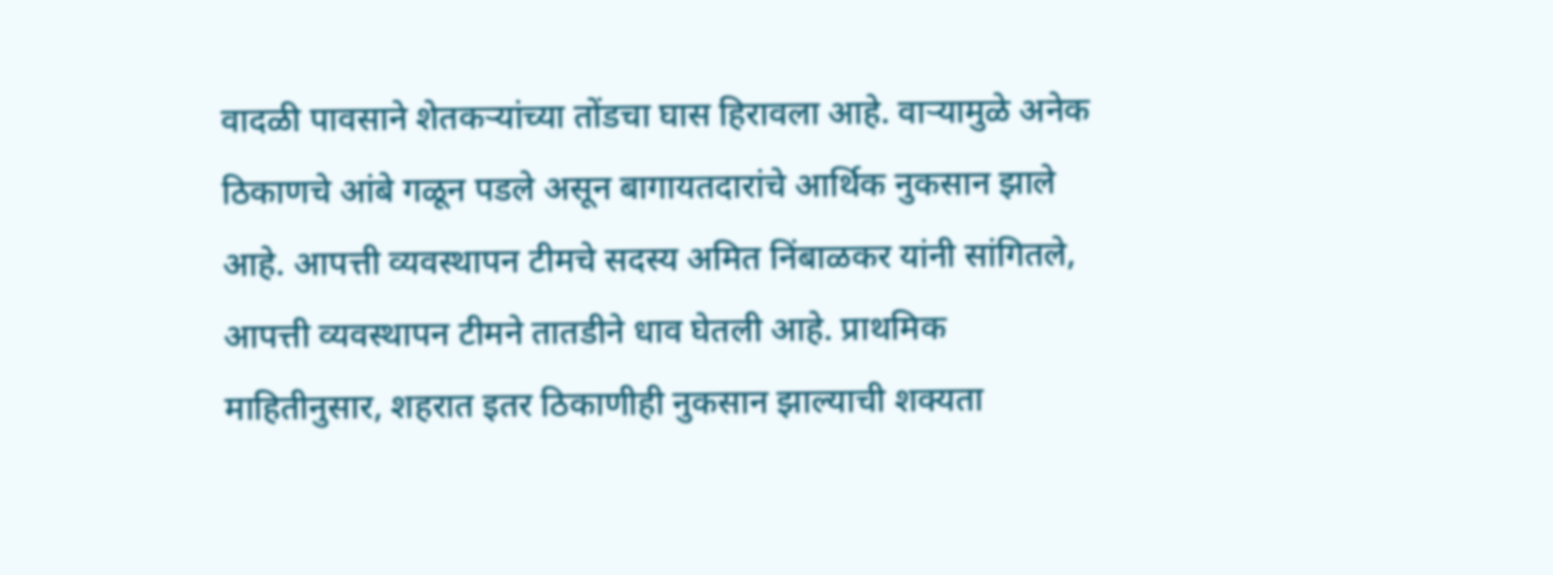वादळी पावसाने शेतकऱ्यांच्या तोंडचा घास हिरावला आहे. वाऱ्यामुळे अनेक ठिकाणचे आंबे गळून पडले असून बागायतदारांचे आर्थिक नुकसान झाले आहे. आपत्ती व्यवस्थापन टीमचे सदस्य अमित निंबाळकर यांनी सांगितले, आपत्ती व्यवस्थापन टीमने तातडीने धाव घेतली आहे. प्राथमिक माहितीनुसार, शहरात इतर ठिकाणीही नुकसान झाल्याची शक्यता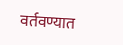वर्तवण्यात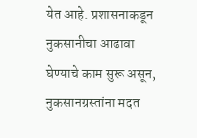येत आहे. प्रशासनाकडून नुकसानीचा आढावा घेण्याचे काम सुरू असून, नुकसानग्रस्तांना मदत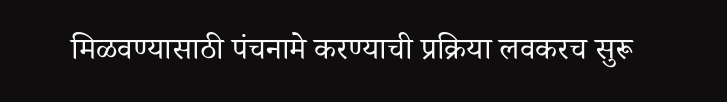मिळवण्यासाठी पंचनामे करण्याची प्रक्रिया लवकरच सुरू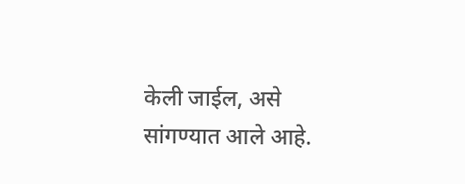केली जाईल, असे सांगण्यात आले आहे.